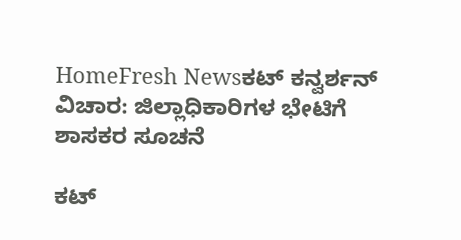HomeFresh Newsಕಟ್ ಕನ್ವರ್ಶನ್ ವಿಚಾರ: ಜಿಲ್ಲಾಧಿಕಾರಿಗಳ ಭೇಟಿಗೆ ಶಾಸಕರ ಸೂಚನೆ

ಕಟ್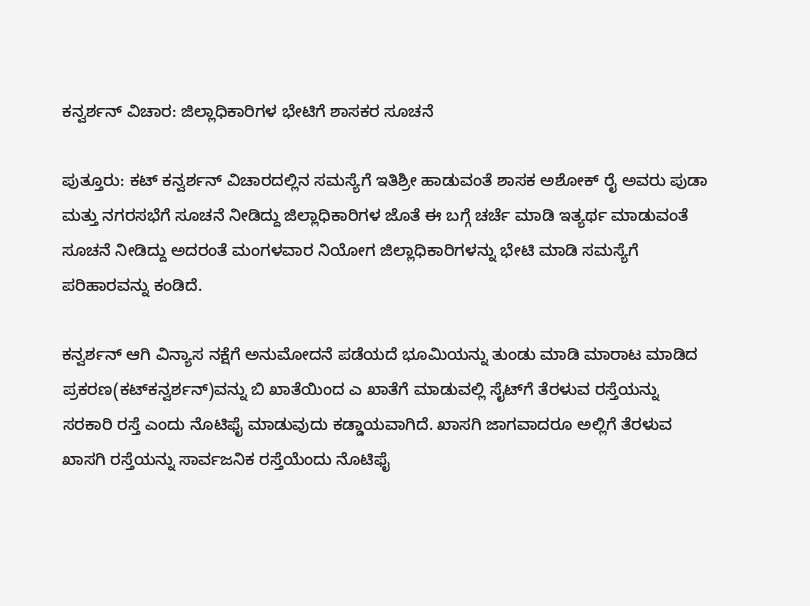ಕನ್ವರ್ಶನ್ ವಿಚಾರ: ಜಿಲ್ಲಾಧಿಕಾರಿಗಳ ಭೇಟಿಗೆ ಶಾಸಕರ ಸೂಚನೆ

ಪುತ್ತೂರು: ಕಟ್ ಕನ್ವರ್ಶನ್ ವಿಚಾರದಲ್ಲಿನ ಸಮಸ್ಯೆಗೆ ಇತಿಶ್ರೀ ಹಾಡುವಂತೆ ಶಾಸಕ ಅಶೋಕ್ ರೈ ಅವರು ಪುಡಾ ಮತ್ತು ನಗರಸಭೆಗೆ ಸೂಚನೆ ನೀಡಿದ್ದು ಜಿಲ್ಲಾಧಿಕಾರಿಗಳ ಜೊತೆ ಈ ಬಗ್ಗೆ ಚರ್ಚೆ ಮಾಡಿ ಇತ್ಯರ್ಥ ಮಾಡುವಂತೆ ಸೂಚನೆ ನೀಡಿದ್ದು ಅದರಂತೆ ಮಂಗಳವಾರ ನಿಯೋಗ ಜಿಲ್ಲಾಧಿಕಾರಿಗಳನ್ನು ಭೇಟಿ ಮಾಡಿ ಸಮಸ್ಯೆಗೆ ಪರಿಹಾರವನ್ನು ಕಂಡಿದೆ.

ಕನ್ವರ್ಶನ್ ಆಗಿ ವಿನ್ಯಾಸ ನಕ್ಷೆಗೆ ಅನುಮೋದನೆ ಪಡೆಯದೆ ಭೂಮಿಯನ್ನು ತುಂಡು ಮಾಡಿ ಮಾರಾಟ ಮಾಡಿದ ಪ್ರಕರಣ(ಕಟ್‌ಕನ್ವರ್ಶನ್)ವನ್ನು ಬಿ ಖಾತೆಯಿಂದ ಎ ಖಾತೆಗೆ ಮಾಡುವಲ್ಲಿ ಸೈಟ್‌ಗೆ ತೆರಳುವ ರಸ್ತೆಯನ್ನು ಸರಕಾರಿ ರಸ್ತೆ ಎಂದು ನೊಟಿಫೈ ಮಾಡುವುದು ಕಡ್ಡಾಯವಾಗಿದೆ. ಖಾಸಗಿ ಜಾಗವಾದರೂ ಅಲ್ಲಿಗೆ ತೆರಳುವ ಖಾಸಗಿ ರಸ್ತೆಯನ್ನು ಸಾರ್ವಜನಿಕ ರಸ್ತೆಯೆಂದು ನೊಟಿಫೈ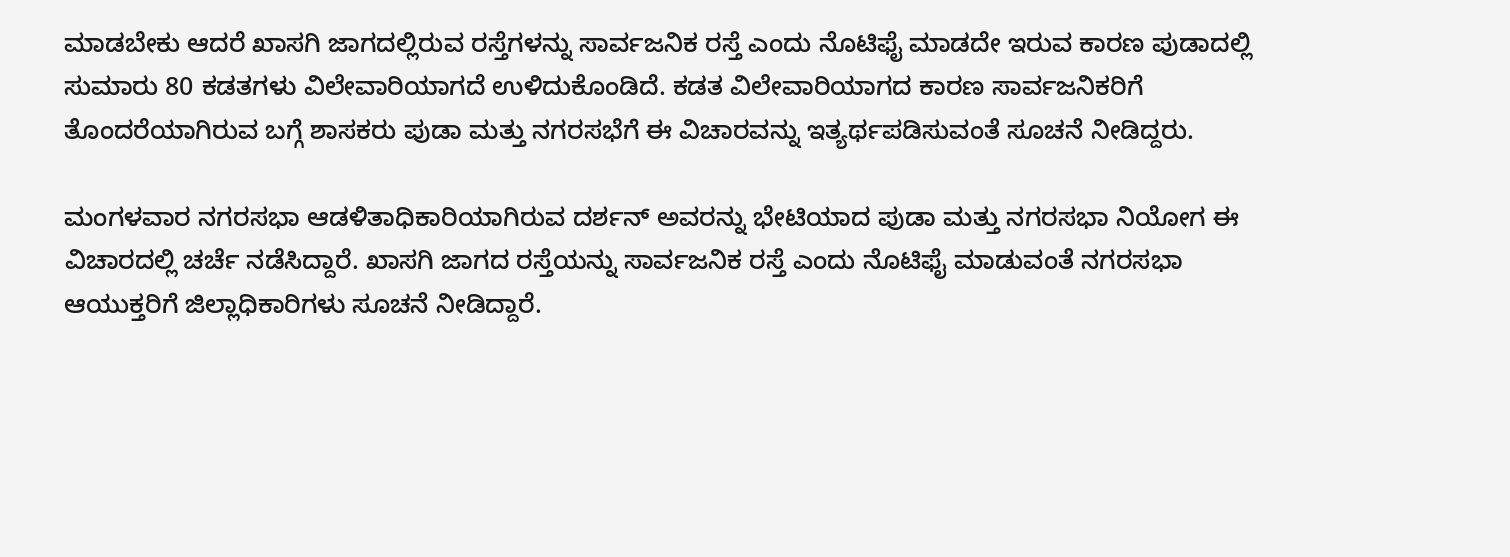ಮಾಡಬೇಕು ಆದರೆ ಖಾಸಗಿ ಜಾಗದಲ್ಲಿರುವ ರಸ್ತೆಗಳನ್ನು ಸಾರ್ವಜನಿಕ ರಸ್ತೆ ಎಂದು ನೊಟಿಫೈ ಮಾಡದೇ ಇರುವ ಕಾರಣ ಪುಡಾದಲ್ಲಿ ಸುಮಾರು 80 ಕಡತಗಳು ವಿಲೇವಾರಿಯಾಗದೆ ಉಳಿದುಕೊಂಡಿದೆ. ಕಡತ ವಿಲೇವಾರಿಯಾಗದ ಕಾರಣ ಸಾರ್ವಜನಿಕರಿಗೆ ತೊಂದರೆಯಾಗಿರುವ ಬಗ್ಗೆ ಶಾಸಕರು ಪುಡಾ ಮತ್ತು ನಗರಸಭೆಗೆ ಈ ವಿಚಾರವನ್ನು ಇತ್ಯರ್ಥಪಡಿಸುವಂತೆ ಸೂಚನೆ ನೀಡಿದ್ದರು.

ಮಂಗಳವಾರ ನಗರಸಭಾ ಆಡಳಿತಾಧಿಕಾರಿಯಾಗಿರುವ ದರ್ಶನ್ ಅವರನ್ನು ಭೇಟಿಯಾದ ಪುಡಾ ಮತ್ತು ನಗರಸಭಾ ನಿಯೋಗ ಈ ವಿಚಾರದಲ್ಲಿ ಚರ್ಚೆ ನಡೆಸಿದ್ದಾರೆ. ಖಾಸಗಿ ಜಾಗದ ರಸ್ತೆಯನ್ನು ಸಾರ್ವಜನಿಕ ರಸ್ತೆ ಎಂದು ನೊಟಿಫೈ ಮಾಡುವಂತೆ ನಗರಸಭಾ ಆಯುಕ್ತರಿಗೆ ಜಿಲ್ಲಾಧಿಕಾರಿಗಳು ಸೂಚನೆ ನೀಡಿದ್ದಾರೆ.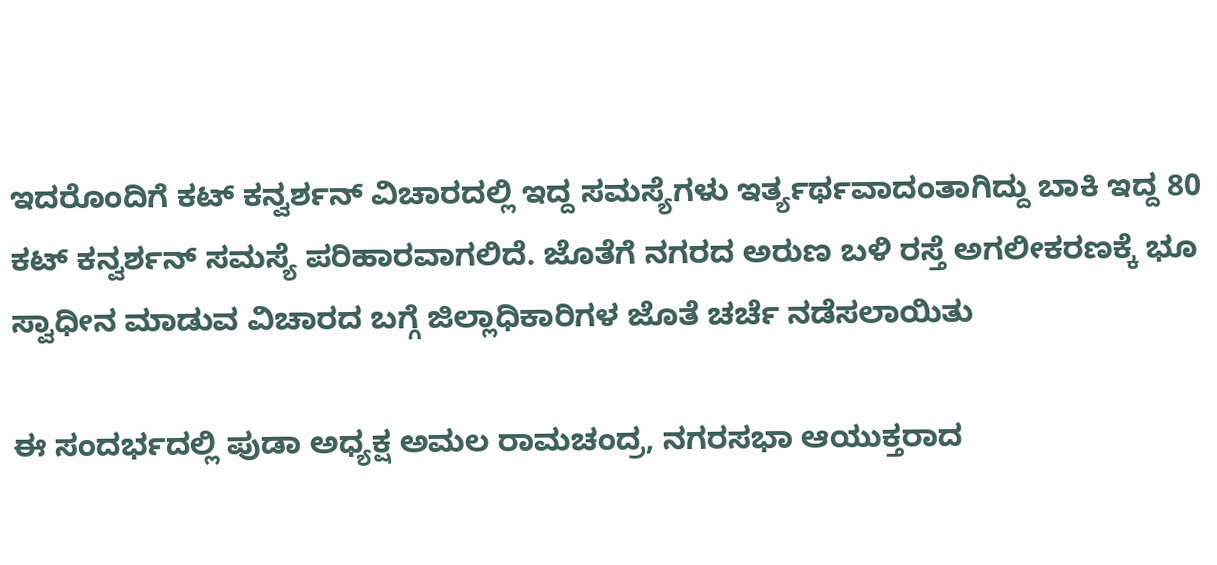ಇದರೊಂದಿಗೆ ಕಟ್ ಕನ್ವರ್ಶನ್ ವಿಚಾರದಲ್ಲಿ ಇದ್ದ ಸಮಸ್ಯೆಗಳು ಇರ್ತ್ಯರ್ಥವಾದಂತಾಗಿದ್ದು ಬಾಕಿ ಇದ್ದ 80 ಕಟ್ ಕನ್ವರ್ಶನ್ ಸಮಸ್ಯೆ ಪರಿಹಾರವಾಗಲಿದೆ. ಜೊತೆಗೆ ನಗರದ ಅರುಣ ಬಳಿ ರಸ್ತೆ ಅಗಲೀಕರಣಕ್ಕೆ ಭೂ ಸ್ವಾಧೀನ ಮಾಡುವ ವಿಚಾರದ ಬಗ್ಗೆ ಜಿಲ್ಲಾಧಿಕಾರಿಗಳ ಜೊತೆ ಚರ್ಚೆ ನಡೆಸಲಾಯಿತು

ಈ ಸಂದರ್ಭದಲ್ಲಿ ಪುಡಾ ಅಧ್ಯಕ್ಷ ಅಮಲ ರಾಮಚಂದ್ರ, ನಗರಸಭಾ ಆಯುಕ್ತರಾದ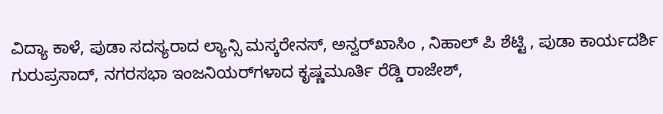ವಿದ್ಯಾ ಕಾಳೆ, ಪುಡಾ ಸದಸ್ಯರಾದ ಲ್ಯಾನ್ಸಿ ಮಸ್ಕರೇನಸ್, ಅನ್ವರ್‌ಖಾಸಿಂ , ನಿಹಾಲ್ ಪಿ ಶೆಟ್ಟಿ , ಪುಡಾ ಕಾರ್ಯದರ್ಶಿ ಗುರುಪ್ರಸಾದ್, ನಗರಸಭಾ ಇಂಜನಿಯರ್‌ಗಳಾದ ಕೃಷ್ಣಮೂರ್ತಿ ರೆಡ್ಡಿ ರಾಜೇಶ್,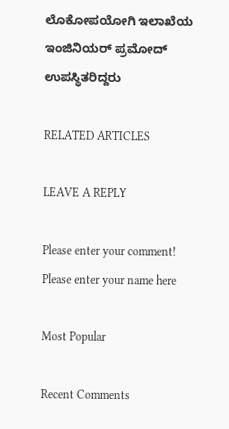ಲೊಕೋಪಯೋಗಿ ಇಲಾಖೆಯ ಇಂಜಿನಿಯರ್ ಪ್ರಮೋದ್ ಉಪಸ್ಥಿತರಿದ್ದರು

RELATED ARTICLES

LEAVE A REPLY

Please enter your comment!
Please enter your name here

Most Popular

Recent Comments